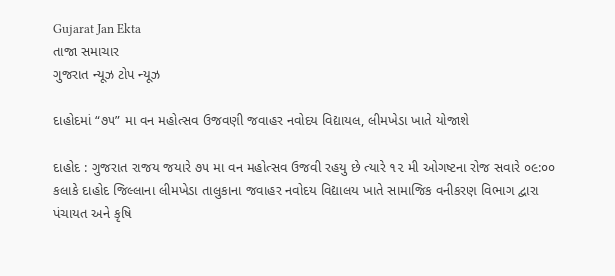Gujarat Jan Ekta
તાજા સમાચાર
ગુજરાત ન્યૂઝ ટોપ ન્યૂઝ

દાહોદમાં “૭૫” મા વન મહોત્સવ ઉજવણી જવાહર નવોદય વિદ્યાયલ, લીમખેડા ખાતે યોજાશે

દાહોદ : ગુજરાત રાજય જયારે ૭૫ મા વન મહોત્સવ ઉજવી રહયુ છે ત્યારે ૧૨ મી ઓગષ્ટના રોજ સવારે ૦૯:૦૦ કલાકે દાહોદ જિલ્લાના લીમખેડા તાલુકાના જવાહર નવોદય વિદ્યાલય ખાતે સામાજિક વનીકરણ વિભાગ દ્વારા પંચાયત અને કૃષિ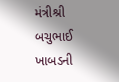મંત્રીશ્રી બચુભાઈ ખાબડની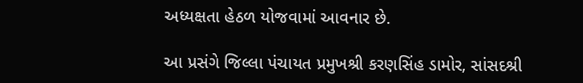અધ્યક્ષતા હેઠળ યોજવામાં આવનાર છે.

આ પ્રસંગે જિલ્લા પંચાયત પ્રમુખશ્રી કરણસિંહ ડામોર, સાંસદશ્રી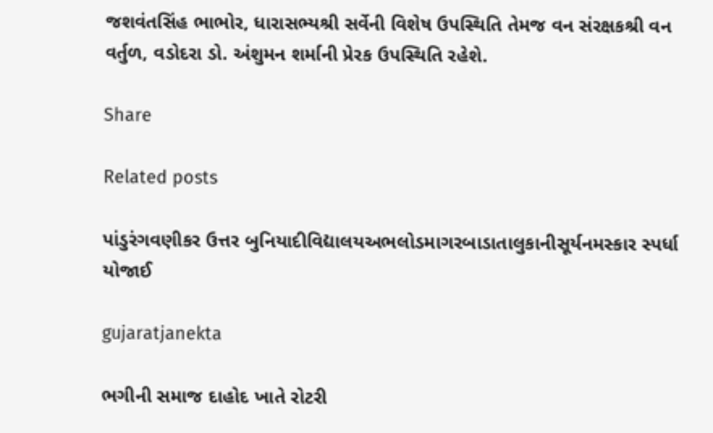જશવંતસિંહ ભાભોર, ધારાસભ્યશ્રી સર્વેની વિશેષ ઉપસ્થિતિ તેમજ વન સંરક્ષકશ્રી વન વર્તુળ, વડોદરા ડો. અંશુમન શર્માની પ્રેરક ઉપસ્થિતિ રહેશે.

Share

Related posts

પાંડુરંગવણીકર ઉત્તર બુનિયાદીવિદ્યાલયઅભલોડમાગરબાડાતાલુકાનીસૂર્યનમસ્કાર સ્પર્ધા યોજાઈ

gujaratjanekta

ભગીની સમાજ દાહોદ ખાતે રોટરી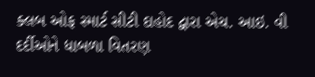ક્લબ ઓફ સ્માર્ટ સીટી દાહોદ દ્વારા એચ. આઇ. વી દર્દીઓને ધાબળા વિતરણ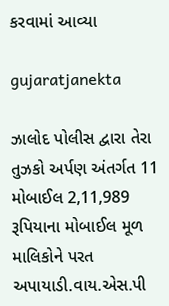કરવામાં આવ્યા

gujaratjanekta

ઝાલોદ પોલીસ દ્વારા તેરા તુઝકો અર્પણ અંતર્ગત 11 મોબાઈલ 2,11,989 રૂપિયાના મોબાઈલ મૂળ માલિકોને પરત અપાયાડી.વાય.એસ.પી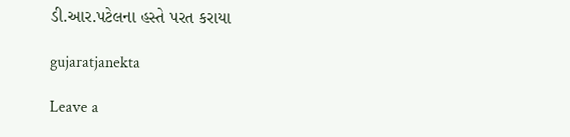ડી.આર.પટેલના હસ્તે પરત કરાયા

gujaratjanekta

Leave a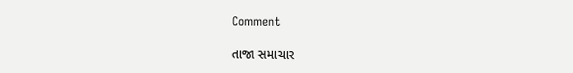Comment

તાજા સમાચાર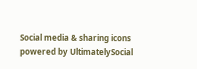Social media & sharing icons powered by UltimatelySocial